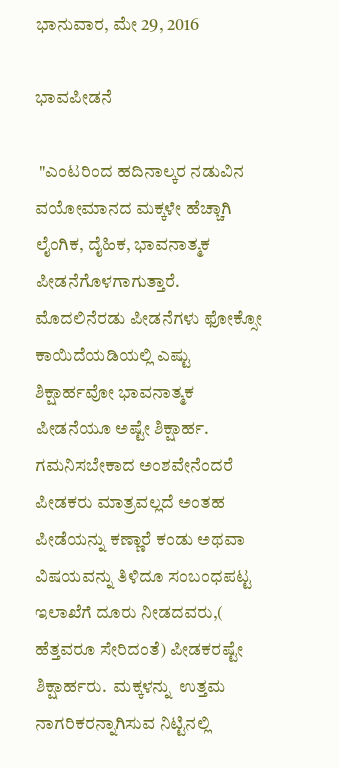ಭಾನುವಾರ, ಮೇ 29, 2016

ಭಾವಪೀಡನೆ

 "ಎಂಟರಿಂದ ಹದಿನಾಲ್ಕರ ನಡುವಿನ ವಯೋಮಾನದ ಮಕ್ಕಳೇ ಹೆಚ್ಚಾಗಿ ಲೈಂಗಿಕ, ದೈಹಿಕ, ಭಾವನಾತ್ಮಕ ಪೀಡನೆಗೊಳಗಾಗುತ್ತಾರೆ. ಮೊದಲಿನೆರಡು ಪೀಡನೆಗಳು ಫೋಕ್ಸೋ ಕಾಯಿದೆಯಡಿಯಲ್ಲಿ ಎಷ್ಟು ಶಿಕ್ಷಾರ್ಹವೋ ಭಾವನಾತ್ಮಕ ಪೀಡನೆಯೂ ಅಷ್ಟೇ ಶಿಕ್ಷಾರ್ಹ. ಗಮನಿಸಬೇಕಾದ ಅಂಶವೇನೆಂದರೆ ಪೀಡಕರು ಮಾತ್ರವಲ್ಲದೆ ಅಂತಹ ಪೀಡೆಯನ್ನು ಕಣ್ಣಾರೆ ಕಂಡು ಅಥವಾ ವಿಷಯವನ್ನು ತಿಳಿದೂ ಸಂಬಂಧಪಟ್ಟ ಇಲಾಖೆಗೆ ದೂರು ನೀಡದವರು,( ಹೆತ್ತವರೂ ಸೇರಿದಂತೆ) ಪೀಡಕರಷ್ಟೇ ಶಿಕ್ಷಾರ್ಹರು.  ಮಕ್ಕಳನ್ನು  ಉತ್ತಮ ನಾಗರಿಕರನ್ನಾಗಿಸುವ ನಿಟ್ಟಿನಲ್ಲಿ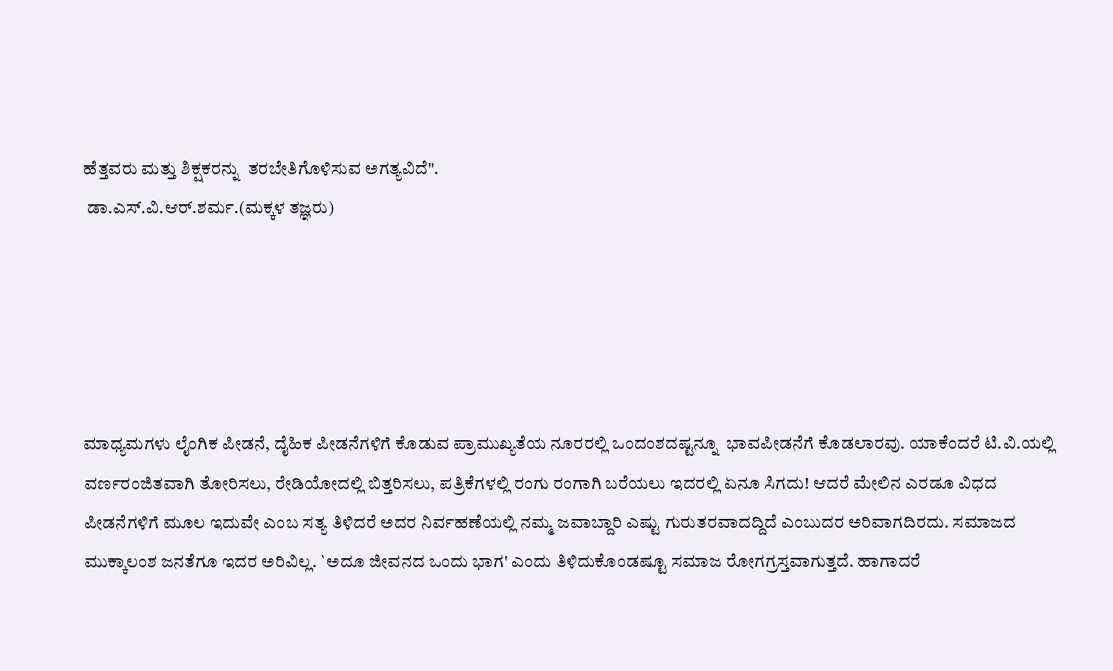ಹೆತ್ತವರು ಮತ್ತು ಶಿಕ್ಷಕರನ್ನು  ತರಬೇತಿಗೊಳಿಸುವ ಅಗತ್ಯವಿದೆ".
 ಡಾ.ಎಸ್.ವಿ.ಆರ್.ಶರ್ಮ.(ಮಕ್ಕಳ ತಜ್ಞರು)





ಮಾಧ್ಯಮಗಳು ಲೈಂಗಿಕ ಪೀಡನೆ, ದೈಹಿಕ ಪೀಡನೆಗಳಿಗೆ ಕೊಡುವ ಪ್ರಾಮುಖ್ಯತೆಯ ನೂರರಲ್ಲಿ ಒಂದಂಶದಷ್ಟನ್ನೂ  ಭಾವಪೀಡನೆಗೆ ಕೊಡಲಾರವು. ಯಾಕೆಂದರೆ ಟಿ.ವಿ.ಯಲ್ಲಿ  ವರ್ಣರಂಜಿತವಾಗಿ ತೋರಿಸಲು, ರೇಡಿಯೋದಲ್ಲಿ ಬಿತ್ತರಿಸಲು, ಪತ್ರಿಕೆಗಳಲ್ಲಿ ರಂಗು ರಂಗಾಗಿ ಬರೆಯಲು ಇದರಲ್ಲಿ ಏನೂ ಸಿಗದು! ಆದರೆ ಮೇಲಿನ ಎರಡೂ ವಿಧದ ಪೀಡನೆಗಳಿಗೆ ಮೂಲ ಇದುವೇ ಎಂಬ ಸತ್ಯ ತಿಳಿದರೆ ಅದರ ನಿರ್ವಹಣೆಯಲ್ಲಿ ನಮ್ಮ ಜವಾಬ್ದಾರಿ ಎಷ್ಟು ಗುರುತರವಾದದ್ದಿದೆ ಎಂಬುದರ ಅರಿವಾಗದಿರದು. ಸಮಾಜದ ಮುಕ್ಕಾಲಂಶ ಜನತೆಗೂ ಇದರ ಅರಿವಿಲ್ಲ. `ಅದೂ ಜೀವನದ ಒಂದು ಭಾಗ' ಎಂದು ತಿಳಿದುಕೊಂಡಷ್ಟೂ ಸಮಾಜ ರೋಗಗ್ರಸ್ತವಾಗುತ್ತದೆ. ಹಾಗಾದರೆ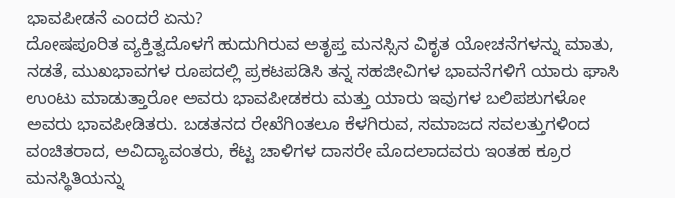ಭಾವಪೀಡನೆ ಎಂದರೆ ಏನು?
ದೋಷಪೂರಿತ ವ್ಯಕ್ತಿತ್ವದೊಳಗೆ ಹುದುಗಿರುವ ಅತೃಪ್ತ ಮನಸ್ಸಿನ ವಿಕೃತ ಯೋಚನೆಗಳನ್ನು ಮಾತು, ನಡತೆ, ಮುಖಭಾವಗಳ ರೂಪದಲ್ಲಿ ಪ್ರಕಟಪಡಿಸಿ ತನ್ನ ಸಹಜೀವಿಗಳ ಭಾವನೆಗಳಿಗೆ ಯಾರು ಘಾಸಿ ಉಂಟು ಮಾಡುತ್ತಾರೋ ಅವರು ಭಾವಪೀಡಕರು ಮತ್ತು ಯಾರು ಇವುಗಳ ಬಲಿಪಶುಗಳೋ ಅವರು ಭಾವಪೀಡಿತರು. ಬಡತನದ ರೇಖೆಗಿಂತಲೂ ಕೆಳಗಿರುವ, ಸಮಾಜದ ಸವಲತ್ತುಗಳಿಂದ ವಂಚಿತರಾದ, ಅವಿದ್ಯಾವಂತರು, ಕೆಟ್ಟ ಚಾಳಿಗಳ ದಾಸರೇ ಮೊದಲಾದವರು ಇಂತಹ ಕ್ರೂರ ಮನಸ್ಥಿತಿಯನ್ನು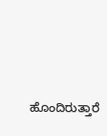ಹೊಂದಿರುತ್ತಾರೆ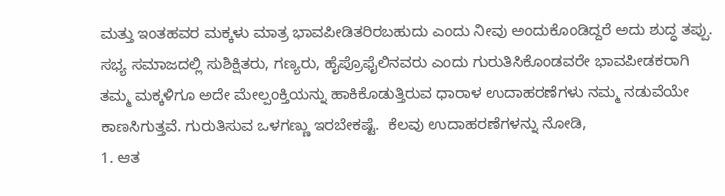ಮತ್ತು ಇಂತಹವರ ಮಕ್ಕಳು ಮಾತ್ರ ಭಾವಪೀಡಿತರಿರಬಹುದು ಎಂದು ನೀವು ಅಂದುಕೊಂಡಿದ್ದರೆ ಅದು ಶುದ್ಧ ತಪ್ಪು. ಸಭ್ಯ ಸಮಾಜದಲ್ಲಿ ಸುಶಿಕ್ಷಿತರು, ಗಣ್ಯರು, ಹೈಪ್ರೊಫೈಲಿನವರು ಎಂದು ಗುರುತಿಸಿಕೊಂಡವರೇ ಭಾವಪೀಡಕರಾಗಿ ತಮ್ಮ ಮಕ್ಕಳಿಗೂ ಅದೇ ಮೇಲ್ಪಂಕ್ತಿಯನ್ನು ಹಾಕಿಕೊಡುತ್ತಿರುವ ಧಾರಾಳ ಉದಾಹರಣೆಗಳು ನಮ್ಮ ನಡುವೆಯೇ ಕಾಣಸಿಗುತ್ತವೆ. ಗುರುತಿಸುವ ಒಳಗಣ್ಣು ಇರಬೇಕಷ್ಟೆ.  ಕೆಲವು ಉದಾಹರಣೆಗಳನ್ನು ನೋಡಿ,
1. ಆತ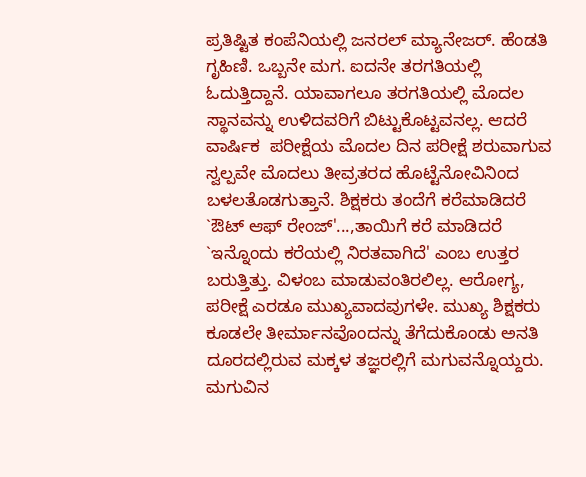ಪ್ರತಿಷ್ಟಿತ ಕಂಪೆನಿಯಲ್ಲಿ ಜನರಲ್ ಮ್ಯಾನೇಜರ್. ಹೆಂಡತಿ ಗೃಹಿಣಿ. ಒಬ್ಬನೇ ಮಗ. ಐದನೇ ತರಗತಿಯಲ್ಲಿ ಓದುತ್ತಿದ್ದಾನೆ. ಯಾವಾಗಲೂ ತರಗತಿಯಲ್ಲಿ ಮೊದಲ ಸ್ಥಾನವನ್ನು ಉಳಿದವರಿಗೆ ಬಿಟ್ಟುಕೊಟ್ಟವನಲ್ಲ. ಆದರೆ ವಾರ್ಷಿಕ  ಪರೀಕ್ಷೆಯ ಮೊದಲ ದಿನ ಪರೀಕ್ಷೆ ಶರುವಾಗುವ ಸ್ವಲ್ಪವೇ ಮೊದಲು ತೀವ್ರತರದ ಹೊಟ್ಟೆನೋವಿನಿಂದ ಬಳಲತೊಡಗುತ್ತಾನೆ. ಶಿಕ್ಷಕರು ತಂದೆಗೆ ಕರೆಮಾಡಿದರೆ `ಔಟ್ ಆಫ್ ರೇಂಜ್'...,ತಾಯಿಗೆ ಕರೆ ಮಾಡಿದರೆ `ಇನ್ನೊಂದು ಕರೆಯಲ್ಲಿ ನಿರತವಾಗಿದೆ' ಎಂಬ ಉತ್ತರ ಬರುತ್ತಿತ್ತು. ವಿಳಂಬ ಮಾಡುವಂತಿರಲಿಲ್ಲ. ಆರೋಗ್ಯ, ಪರೀಕ್ಷೆ ಎರಡೂ ಮುಖ್ಯವಾದವುಗಳೇ. ಮುಖ್ಯ ಶಿಕ್ಷಕರು ಕೂಡಲೇ ತೀರ್ಮಾನವೊಂದನ್ನು ತೆಗೆದುಕೊಂಡು ಅನತಿ ದೂರದಲ್ಲಿರುವ ಮಕ್ಕಳ ತಜ್ಞರಲ್ಲಿಗೆ ಮಗುವನ್ನೊಯ್ದರು. ಮಗುವಿನ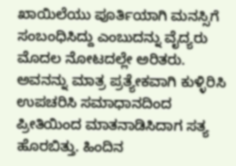ಖಾಯಿಲೆಯು ಪೂರ್ತಿಯಾಗಿ ಮನಸ್ಸಿಗೆ ಸಂಬಂಧಿಸಿದ್ದು ಎಂಬುದನ್ನು ವೈದ್ಯರು ಮೊದಲ ನೋಟದಲ್ಲೇ ಅರಿತರು. ಅವನನ್ನು ಮಾತ್ರ ಪ್ರತ್ಯೇಕವಾಗಿ ಕುಳ್ಳಿರಿಸಿ ಉಪಚರಿಸಿ ಸಮಾಧಾನದಿಂದ ಪ್ರೀತಿಯಿಂದ ಮಾತನಾಡಿಸಿದಾಗ ಸತ್ಯ ಹೊರಬಿತ್ತು. ಹಿಂದಿನ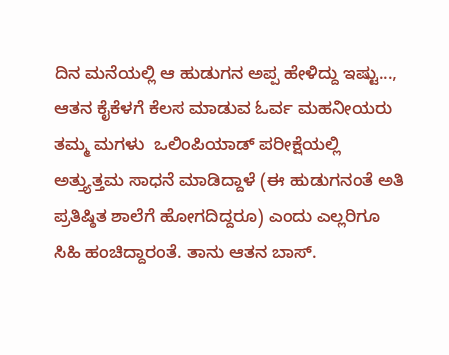ದಿನ ಮನೆಯಲ್ಲಿ ಆ ಹುಡುಗನ ಅಪ್ಪ ಹೇಳಿದ್ದು ಇಷ್ಟು..., ಆತನ ಕೈಕೆಳಗೆ ಕೆಲಸ ಮಾಡುವ ಓರ್ವ ಮಹನೀಯರು ತಮ್ಮ ಮಗಳು  ಒಲಿಂಪಿಯಾಡ್ ಪರೀಕ್ಷೆಯಲ್ಲಿ ಅತ್ತ್ಯುತ್ತಮ ಸಾಧನೆ ಮಾಡಿದ್ದಾಳೆ (ಈ ಹುಡುಗನಂತೆ ಅತಿ ಪ್ರತಿಷ್ಠಿತ ಶಾಲೆಗೆ ಹೋಗದಿದ್ದರೂ) ಎಂದು ಎಲ್ಲರಿಗೂ ಸಿಹಿ ಹಂಚಿದ್ದಾರಂತೆ. ತಾನು ಆತನ ಬಾಸ್.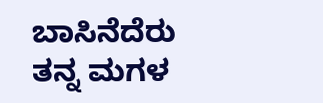ಬಾಸಿನೆದೆರು ತನ್ನ ಮಗಳ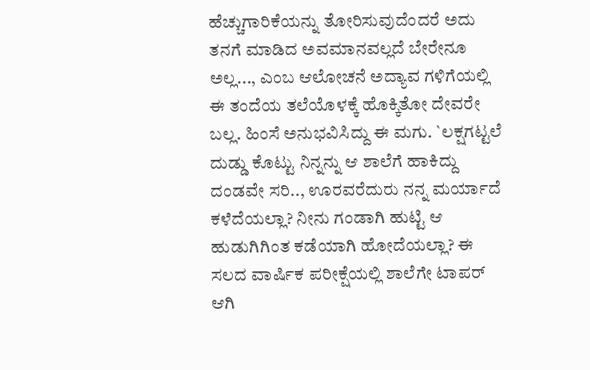ಹೆಚ್ಚುಗಾರಿಕೆಯನ್ನು ತೋರಿಸುವುದೆಂದರೆ ಅದು ತನಗೆ ಮಾಡಿದ ಅವಮಾನವಲ್ಲದೆ ಬೇರೇನೂ ಅಲ್ಲ..., ಎಂಬ ಆಲೋಚನೆ ಅದ್ಯಾವ ಗಳಿಗೆಯಲ್ಲಿ ಈ ತಂದೆಯ ತಲೆಯೊಳಕ್ಕೆ ಹೊಕ್ಕಿತೋ ದೇವರೇ ಬಲ್ಲ. ಹಿಂಸೆ ಅನುಭವಿಸಿದ್ದು ಈ ಮಗು. `ಲಕ್ಷಗಟ್ಟಲೆ ದುಡ್ಡು ಕೊಟ್ಟು ನಿನ್ನನ್ನು ಆ ಶಾಲೆಗೆ ಹಾಕಿದ್ದು ದಂಡವೇ ಸರಿ.., ಊರವರೆದುರು ನನ್ನ ಮರ್ಯಾದೆ ಕಳೆದೆಯಲ್ಲಾ? ನೀನು ಗಂಡಾಗಿ ಹುಟ್ಟಿ ಆ ಹುಡುಗಿಗಿಂತ ಕಡೆಯಾಗಿ ಹೋದೆಯಲ್ಲಾ? ಈ ಸಲದ ವಾರ್ಷಿಕ ಪರೀಕ್ಷೆಯಲ್ಲಿ ಶಾಲೆಗೇ ಟಾಪರ್ ಆಗಿ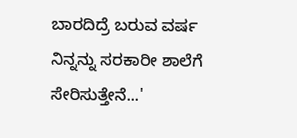ಬಾರದಿದ್ರೆ ಬರುವ ವರ್ಷ ನಿನ್ನನ್ನು ಸರಕಾರೀ ಶಾಲೆಗೆ ಸೇರಿಸುತ್ತೇನೆ...'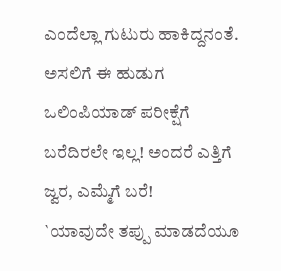ಎಂದೆಲ್ಲಾ ಗುಟುರು ಹಾಕಿದ್ದನಂತೆ. ಅಸಲಿಗೆ ಈ ಹುಡುಗ ಒಲಿಂಪಿಯಾಡ್ ಪರೀಕ್ಷೆಗೆ ಬರೆದಿರಲೇ ಇಲ್ಲ! ಅಂದರೆ ಎತ್ತಿಗೆ ಜ್ವರ, ಎಮ್ಮೆಗೆ ಬರೆ!
`ಯಾವುದೇ ತಪ್ಪು ಮಾಡದೆಯೂ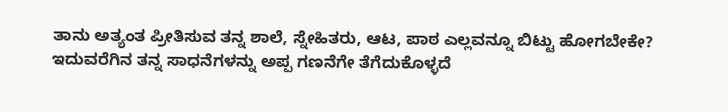ತಾನು ಅತ್ಯಂತ ಪ್ರೀತಿಸುವ ತನ್ನ ಶಾಲೆ, ಸ್ನೇಹಿತರು, ಆಟ, ಪಾಠ ಎಲ್ಲವನ್ನೂ ಬಿಟ್ಟು ಹೋಗಬೇಕೇ? ಇದುವರೆಗಿನ ತನ್ನ ಸಾಧನೆಗಳನ್ನು ಅಪ್ಪ ಗಣನೆಗೇ ತೆಗೆದುಕೊಳ್ಳದೆ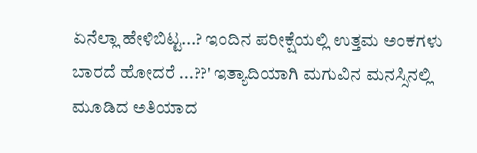ಏನೆಲ್ಲಾ ಹೇಳಿಬಿಟ್ಟ...? ಇಂದಿನ ಪರೀಕ್ಷೆಯಲ್ಲಿ ಉತ್ತಮ ಅಂಕಗಳು ಬಾರದೆ ಹೋದರೆ ...??' ಇತ್ಯಾದಿಯಾಗಿ ಮಗುವಿನ ಮನಸ್ಸಿನಲ್ಲಿ ಮೂಡಿದ ಅತಿಯಾದ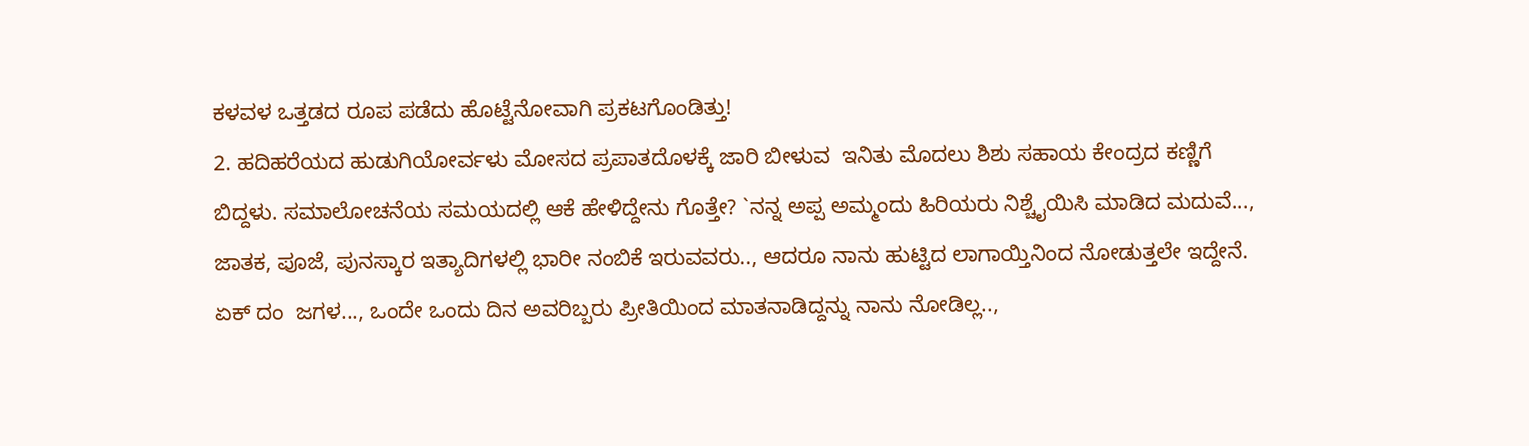ಕಳವಳ ಒತ್ತಡದ ರೂಪ ಪಡೆದು ಹೊಟ್ಟೆನೋವಾಗಿ ಪ್ರಕಟಗೊಂಡಿತ್ತು!
2. ಹದಿಹರೆಯದ ಹುಡುಗಿಯೋರ್ವಳು ಮೋಸದ ಪ್ರಪಾತದೊಳಕ್ಕೆ ಜಾರಿ ಬೀಳುವ  ಇನಿತು ಮೊದಲು ಶಿಶು ಸಹಾಯ ಕೇಂದ್ರದ ಕಣ್ಣಿಗೆ ಬಿದ್ದಳು. ಸಮಾಲೋಚನೆಯ ಸಮಯದಲ್ಲಿ ಆಕೆ ಹೇಳಿದ್ದೇನು ಗೊತ್ತೇ? `ನನ್ನ ಅಪ್ಪ ಅಮ್ಮಂದು ಹಿರಿಯರು ನಿಶ್ಚೈಯಿಸಿ ಮಾಡಿದ ಮದುವೆ..., ಜಾತಕ, ಪೂಜೆ, ಪುನಸ್ಕಾರ ಇತ್ಯಾದಿಗಳಲ್ಲಿ ಭಾರೀ ನಂಬಿಕೆ ಇರುವವರು.., ಆದರೂ ನಾನು ಹುಟ್ಟಿದ ಲಾಗಾಯ್ತಿನಿಂದ ನೋಡುತ್ತಲೇ ಇದ್ದೇನೆ. ಏಕ್ ದಂ  ಜಗಳ..., ಒಂದೇ ಒಂದು ದಿನ ಅವರಿಬ್ಬರು ಪ್ರೀತಿಯಿಂದ ಮಾತನಾಡಿದ್ದನ್ನು ನಾನು ನೋಡಿಲ್ಲ..,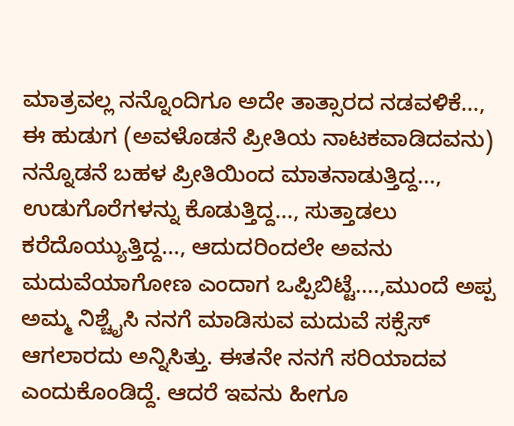ಮಾತ್ರವಲ್ಲ ನನ್ನೊಂದಿಗೂ ಅದೇ ತಾತ್ಸಾರದ ನಡವಳಿಕೆ..., ಈ ಹುಡುಗ (ಅವಳೊಡನೆ ಪ್ರೀತಿಯ ನಾಟಕವಾಡಿದವನು) ನನ್ನೊಡನೆ ಬಹಳ ಪ್ರೀತಿಯಿಂದ ಮಾತನಾಡುತ್ತಿದ್ದ..., ಉಡುಗೊರೆಗಳನ್ನು ಕೊಡುತ್ತಿದ್ದ..., ಸುತ್ತಾಡಲು ಕರೆದೊಯ್ಯುತ್ತಿದ್ದ..., ಆದುದರಿಂದಲೇ ಅವನು ಮದುವೆಯಾಗೋಣ ಎಂದಾಗ ಒಪ್ಪಿಬಿಟ್ಟೆ....,ಮುಂದೆ ಅಪ್ಪ ಅಮ್ಮ ನಿಶ್ಚೈಸಿ ನನಗೆ ಮಾಡಿಸುವ ಮದುವೆ ಸಕ್ಸೆಸ್ ಆಗಲಾರದು ಅನ್ನಿಸಿತ್ತು. ಈತನೇ ನನಗೆ ಸರಿಯಾದವ ಎಂದುಕೊಂಡಿದ್ದೆ. ಆದರೆ ಇವನು ಹೀಗೂ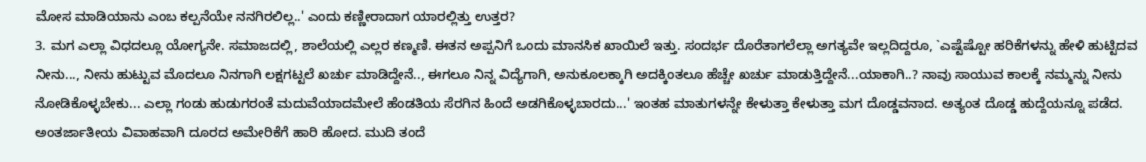ಮೋಸ ಮಾಡಿಯಾನು ಎಂಬ ಕಲ್ಪನೆಯೇ ನನಗಿರಲಿಲ್ಲ..' ಎಂದು ಕಣ್ಣೀರಾದಾಗ ಯಾರಲ್ಲಿತ್ತು ಉತ್ತರ?
3. ಮಗ ಎಲ್ಲಾ ವಿಧದಲ್ಲೂ ಯೋಗ್ಯನೇ. ಸಮಾಜದಲ್ಲಿ, ಶಾಲೆಯಲ್ಲಿ ಎಲ್ಲರ ಕಣ್ಮಣಿ. ಈತನ ಅಪ್ಪನಿಗೆ ಒಂದು ಮಾನಸಿಕ ಖಾಯಿಲೆ ಇತ್ತು. ಸಂದರ್ಭ ದೊರೆತಾಗಲೆಲ್ಲಾ ಅಗತ್ಯವೇ ಇಲ್ಲದಿದ್ದರೂ, `ಎಷ್ಟೆಷ್ಟೋ ಹರಿಕೆಗಳನ್ನು ಹೇಳಿ ಹುಟ್ಟಿದವ ನೀನು..., ನೀನು ಹುಟ್ಟುವ ಮೊದಲೂ ನಿನಗಾಗಿ ಲಕ್ಷಗಟ್ಟಲೆ ಖರ್ಚು ಮಾಡಿದ್ದೇನೆ.., ಈಗಲೂ ನಿನ್ನ ವಿದ್ಯೆಗಾಗಿ, ಅನುಕೂಲಕ್ಕಾಗಿ ಅದಕ್ಕಿಂತಲೂ ಹೆಚ್ಚೇ ಖರ್ಚು ಮಾಡುತ್ತಿದ್ದೇನೆ...ಯಾಕಾಗಿ..? ನಾವು ಸಾಯುವ ಕಾಲಕ್ಕೆ ನಮ್ಮನ್ನು ನೀನು ನೋಡಿಕೊಳ್ಳಬೇಕು... ಎಲ್ಲಾ ಗಂಡು ಹುಡುಗರಂತೆ ಮದುವೆಯಾದಮೇಲೆ ಹೆಂಡತಿಯ ಸೆರಗಿನ ಹಿಂದೆ ಅಡಗಿಕೊಳ್ಳಬಾರದು...' ಇಂತಹ ಮಾತುಗಳನ್ನೇ ಕೇಳುತ್ತಾ ಕೇಳುತ್ತಾ ಮಗ ದೊಡ್ಡವನಾದ. ಅತ್ಯಂತ ದೊಡ್ಡ ಹುದ್ದೆಯನ್ನೂ ಪಡೆದ. ಅಂತರ್ಜಾತೀಯ ವಿವಾಹವಾಗಿ ದೂರದ ಅಮೇರಿಕೆಗೆ ಹಾರಿ ಹೋದ. ಮುದಿ ತಂದೆ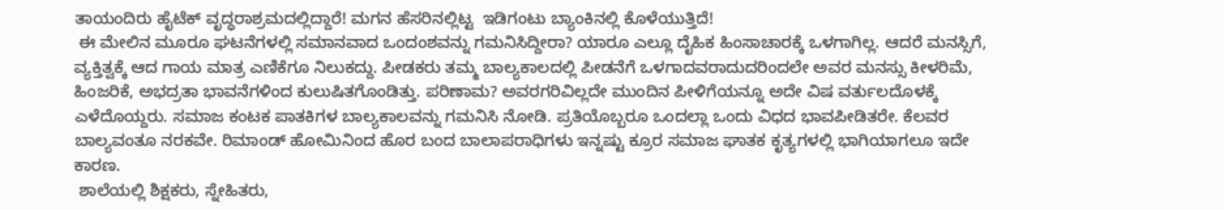ತಾಯಂದಿರು ಹೈಟೆಕ್ ವೃದ್ಧರಾಶ್ರಮದಲ್ಲಿದ್ದಾರೆ! ಮಗನ ಹೆಸರಿನಲ್ಲಿಟ್ಟ  ಇಡಿಗಂಟು ಬ್ಯಾಂಕಿನಲ್ಲಿ ಕೊಳೆಯುತ್ತಿದೆ!
 ಈ ಮೇಲಿನ ಮೂರೂ ಘಟನೆಗಳಲ್ಲಿ ಸಮಾನವಾದ ಒಂದಂಶವನ್ನು ಗಮನಿಸಿದ್ದೀರಾ? ಯಾರೂ ಎಲ್ಲೂ ದೈಹಿಕ ಹಿಂಸಾಚಾರಕ್ಕೆ ಒಳಗಾಗಿಲ್ಲ. ಆದರೆ ಮನಸ್ಸಿಗೆ, ವ್ಯಕ್ತಿತ್ವಕ್ಕೆ ಆದ ಗಾಯ ಮಾತ್ರ ಎಣಿಕೆಗೂ ನಿಲುಕದ್ದು. ಪೀಡಕರು ತಮ್ಮ ಬಾಲ್ಯಕಾಲದಲ್ಲಿ ಪೀಡನೆಗೆ ಒಳಗಾದವರಾದುದರಿಂದಲೇ ಅವರ ಮನಸ್ಸು ಕೀಳರಿಮೆ, ಹಿಂಜರಿಕೆ, ಅಭದ್ರತಾ ಭಾವನೆಗಳಿಂದ ಕುಲುಷಿತಗೊಂಡಿತ್ತು. ಪರಿಣಾಮ? ಅವರಗರಿವಿಲ್ಲದೇ ಮುಂದಿನ ಪೀಳಿಗೆಯನ್ನೂ ಅದೇ ವಿಷ ವರ್ತುಲದೊಳಕ್ಕೆ  ಎಳೆದೊಯ್ದರು. ಸಮಾಜ ಕಂಟಕ ಪಾತಕಿಗಳ ಬಾಲ್ಯಕಾಲವನ್ನು ಗಮನಿಸಿ ನೋಡಿ. ಪ್ರತಿಯೊಬ್ಬರೂ ಒಂದಲ್ಲಾ ಒಂದು ವಿಧದ ಭಾವಪೀಡಿತರೇ. ಕೆಲವರ ಬಾಲ್ಯವಂತೂ ನರಕವೇ. ರಿಮಾಂಡ್ ಹೋಮಿನಿಂದ ಹೊರ ಬಂದ ಬಾಲಾಪರಾಧಿಗಳು ಇನ್ನಷ್ಟು ಕ್ರೂರ ಸಮಾಜ ಘಾತಕ ಕೃತ್ಯಗಳಲ್ಲಿ ಭಾಗಿಯಾಗಲೂ ಇದೇ ಕಾರಣ.
 ಶಾಲೆಯಲ್ಲಿ ಶಿಕ್ಷಕರು, ಸ್ನೇಹಿತರು,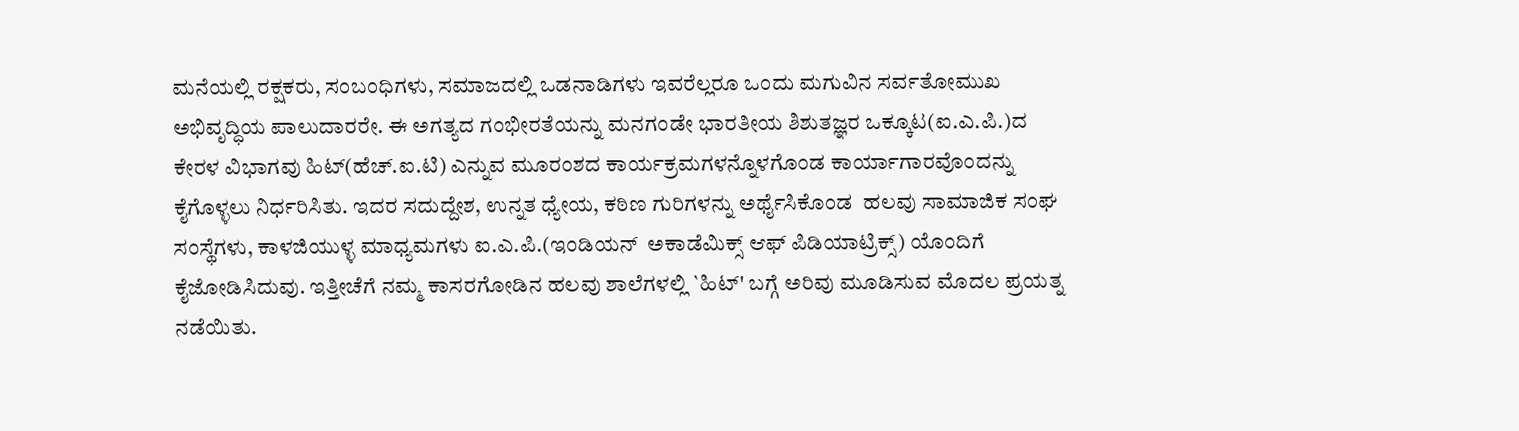ಮನೆಯಲ್ಲಿ ರಕ್ಷಕರು, ಸಂಬಂಧಿಗಳು, ಸಮಾಜದಲ್ಲಿ ಒಡನಾಡಿಗಳು ಇವರೆಲ್ಲರೂ ಒಂದು ಮಗುವಿನ ಸರ್ವತೋಮುಖ ಅಭಿವೃದ್ಧಿಯ ಪಾಲುದಾರರೇ. ಈ ಅಗತ್ಯದ ಗಂಭೀರತೆಯನ್ನು ಮನಗಂಡೇ ಭಾರತೀಯ ಶಿಶುತಜ್ಞರ ಒಕ್ಕೂಟ(ಐ.ಎ.ಪಿ.)ದ ಕೇರಳ ವಿಭಾಗವು ಹಿಟ್(ಹೆಚ್.ಐ.ಟಿ) ಎನ್ನುವ ಮೂರಂಶದ ಕಾರ್ಯಕ್ರಮಗಳನ್ನೊಳಗೊಂಡ ಕಾರ್ಯಾಗಾರವೊಂದನ್ನು ಕೈಗೊಳ್ಳಲು ನಿರ್ಧರಿಸಿತು. ಇದರ ಸದುದ್ದೇಶ, ಉನ್ನತ ಧ್ಯೇಯ, ಕಠಿಣ ಗುರಿಗಳನ್ನು ಅರ್ಥೈಸಿಕೊಂಡ  ಹಲವು ಸಾಮಾಜಿಕ ಸಂಘ ಸಂಸ್ಥೆಗಳು, ಕಾಳಜಿಯುಳ್ಳ ಮಾಧ್ಯಮಗಳು ಐ.ಎ.ಪಿ.(ಇಂಡಿಯನ್  ಅಕಾಡೆಮಿಕ್ಸ್ ಆಫ್ ಪಿಡಿಯಾಟ್ರಿಕ್ಸ್) ಯೊಂದಿಗೆ ಕೈಜೋಡಿಸಿದುವು. ಇತ್ತೀಚೆಗೆ ನಮ್ಮ ಕಾಸರಗೋಡಿನ ಹಲವು ಶಾಲೆಗಳಲ್ಲಿ `ಹಿಟ್' ಬಗ್ಗೆ ಅರಿವು ಮೂಡಿಸುವ ಮೊದಲ ಪ್ರಯತ್ನ ನಡೆಯಿತು.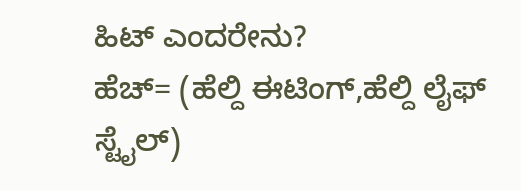ಹಿಟ್ ಎಂದರೇನು?
ಹೆಚ್= (ಹೆಲ್ದಿ ಈಟಿಂಗ್,ಹೆಲ್ದಿ ಲೈಫ್ ಸ್ಟೈಲ್)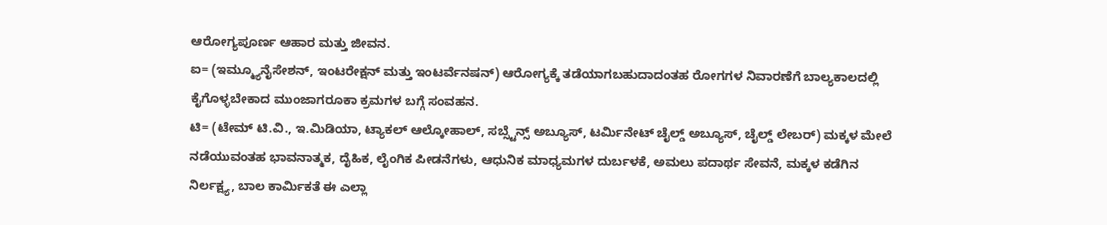ಆರೋಗ್ಯಪೂರ್ಣ ಆಹಾರ ಮತ್ತು ಜೀವನ.
ಐ= (ಇಮ್ಮ್ಯೂನೈಸೇಶನ್, ಇಂಟರೇಕ್ಷನ್ ಮತ್ತು ಇಂಟರ್ವೆನಷನ್) ಆರೋಗ್ಯಕ್ಕೆ ತಡೆಯಾಗಬಹುದಾದಂತಹ ರೋಗಗಳ ನಿವಾರಣೆಗೆ ಬಾಲ್ಯಕಾಲದಲ್ಲಿ ಕೈಗೊಳ್ಳಬೇಕಾದ ಮುಂಜಾಗರೂಕಾ ಕ್ರಮಗಳ ಬಗ್ಗೆ ಸಂವಹನ.
ಟಿ= (ಟೇಮ್ ಟಿ.ವಿ., ಇ.ಮಿಡಿಯಾ, ಟ್ಯಾಕಲ್ ಆಲ್ಕೋಹಾಲ್, ಸಬ್ಸ್ಟೆನ್ಸ್ ಅಬ್ಯೂಸ್, ಟರ್ಮಿನೇಟ್ ಚೈಲ್ಡ್ ಅಬ್ಯೂಸ್, ಚೈಲ್ಡ್ ಲೇಬರ್) ಮಕ್ಕಳ ಮೇಲೆ ನಡೆಯುವಂತಹ ಭಾವನಾತ್ಮಕ, ದೈಹಿಕ, ಲೈಂಗಿಕ ಪೀಡನೆಗಳು, ಆಧುನಿಕ ಮಾಧ್ಯಮಗಳ ದುರ್ಬಳಕೆ, ಅಮಲು ಪದಾರ್ಥ ಸೇವನೆ, ಮಕ್ಕಳ ಕಡೆಗಿನ ನಿರ್ಲಕ್ಷ್ಯ, ಬಾಲ ಕಾರ್ಮಿಕತೆ ಈ ಎಲ್ಲಾ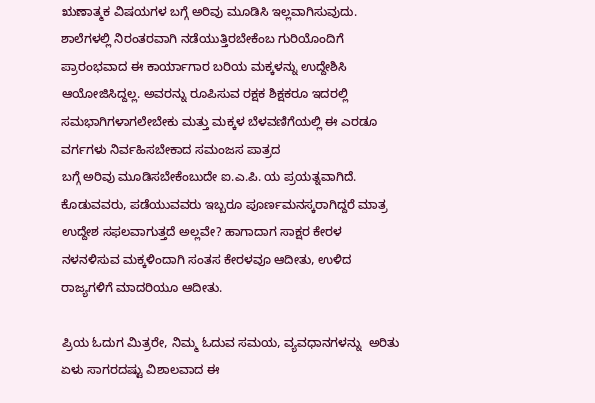ಋಣಾತ್ಮಕ ವಿಷಯಗಳ ಬಗ್ಗೆ ಅರಿವು ಮೂಡಿಸಿ ಇಲ್ಲವಾಗಿಸುವುದು.
ಶಾಲೆಗಳಲ್ಲಿ ನಿರಂತರವಾಗಿ ನಡೆಯುತ್ತಿರಬೇಕೆಂಬ ಗುರಿಯೊಂದಿಗೆ ಪ್ರಾರಂಭವಾದ ಈ ಕಾರ್ಯಾಗಾರ ಬರಿಯ ಮಕ್ಕಳನ್ನು ಉದ್ದೇಶಿಸಿ ಆಯೋಜಿಸಿದ್ದಲ್ಲ. ಅವರನ್ನು ರೂಪಿಸುವ ರಕ್ಷಕ ಶಿಕ್ಷಕರೂ ಇದರಲ್ಲಿ ಸಮಭಾಗಿಗಳಾಗಲೇಬೇಕು ಮತ್ತು ಮಕ್ಕಳ ಬೆಳವಣಿಗೆಯಲ್ಲಿ ಈ ಎರಡೂ ವರ್ಗಗಳು ನಿರ್ವಹಿಸಬೇಕಾದ ಸಮಂಜಸ ಪಾತ್ರದ
ಬಗ್ಗೆ ಅರಿವು ಮೂಡಿಸಬೇಕೆಂಬುದೇ ಐ.ಎ.ಪಿ. ಯ ಪ್ರಯತ್ನವಾಗಿದೆ. ಕೊಡುವವರು, ಪಡೆಯುವವರು ಇಬ್ಬರೂ ಪೂರ್ಣಮನಸ್ಕರಾಗಿದ್ದರೆ ಮಾತ್ರ ಉದ್ದೇಶ ಸಫಲವಾಗುತ್ತದೆ ಅಲ್ಲವೇ? ಹಾಗಾದಾಗ ಸಾಕ್ಷರ ಕೇರಳ ನಳನಳಿಸುವ ಮಕ್ಕಳಿಂದಾಗಿ ಸಂತಸ ಕೇರಳವೂ ಆದೀತು, ಉಳಿದ ರಾಜ್ಯಗಳಿಗೆ ಮಾದರಿಯೂ ಆದೀತು.

ಪ್ರಿಯ ಓದುಗ ಮಿತ್ರರೇ, ನಿಮ್ಮ ಓದುವ ಸಮಯ, ವ್ಯವಧಾನಗಳನ್ನು  ಅರಿತು ಏಳು ಸಾಗರದಷ್ಟು ವಿಶಾಲವಾದ ಈ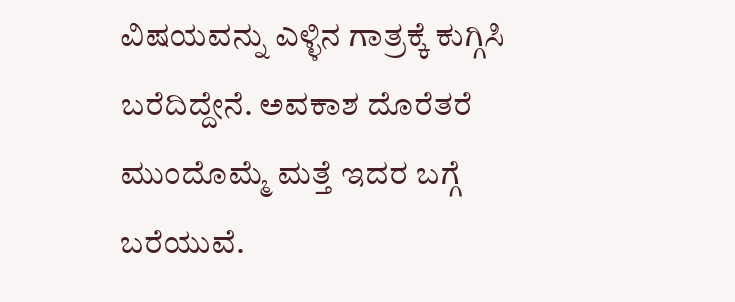ವಿಷಯವನ್ನು ಎಳ್ಳಿನ ಗಾತ್ರಕ್ಕೆ ಕುಗ್ಗಿಸಿ ಬರೆದಿದ್ದೇನೆ. ಅವಕಾಶ ದೊರೆತರೆ ಮುಂದೊಮ್ಮೆ ಮತ್ತೆ ಇದರ ಬಗ್ಗೆ ಬರೆಯುವೆ.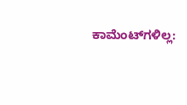ಕಾಮೆಂಟ್‌ಗಳಿಲ್ಲ: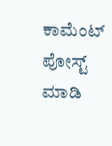ಕಾಮೆಂಟ್‌‌ ಪೋಸ್ಟ್‌ ಮಾಡಿ